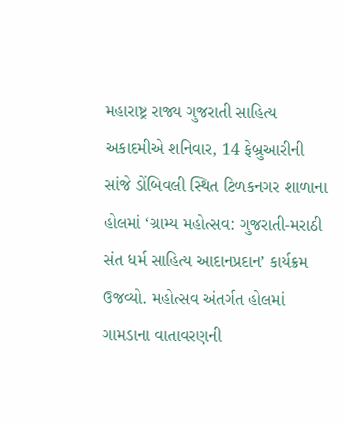મહારાષ્ટ્ર રાજ્ય ગુજરાતી સાહિત્ય અકાદમીએ શનિવાર, 14 ફેબ્રુઆરીની સાંજે ડોંબિવલી સ્થિત ટિળકનગર શાળાના હોલમાં ‘ગ્રામ્ય મહોત્સવ: ગુજરાતી-મરાઠી સંત ધર્મ સાહિત્ય આદાનપ્રદાન’ કાર્યક્રમ ઉજવ્યો. મહોત્સવ અંતર્ગત હોલમાં ગામડાના વાતાવરણની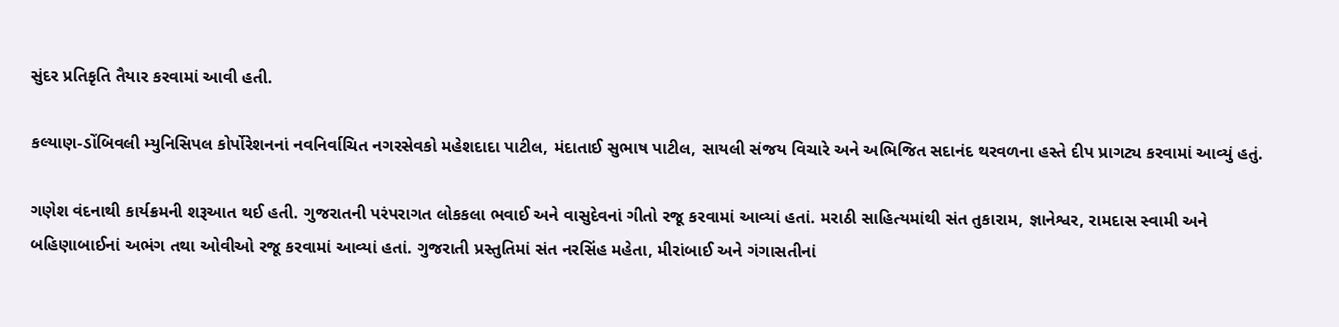સુંદર પ્રતિકૃતિ તૈયાર કરવામાં આવી હતી.

કલ્યાણ-ડોંબિવલી મ્યુનિસિપલ કોર્પોરેશનનાં નવનિર્વાચિત નગરસેવકો મહેશદાદા પાટીલ, મંદાતાઈ સુભાષ પાટીલ, સાયલી સંજય વિચારે અને અભિજિત સદાનંદ થરવળના હસ્તે દીપ પ્રાગટ્ય કરવામાં આવ્યું હતું.

ગણેશ વંદનાથી કાર્યક્રમની શરૂઆત થઈ હતી. ગુજરાતની પરંપરાગત લોકકલા ભવાઈ અને વાસુદેવનાં ગીતો રજૂ કરવામાં આવ્યાં હતાં. મરાઠી સાહિત્યમાંથી સંત તુકારામ, જ્ઞાનેશ્વર, રામદાસ સ્વામી અને બહિણાબાઈનાં અભંગ તથા ઓવીઓ રજૂ કરવામાં આવ્યાં હતાં. ગુજરાતી પ્રસ્તુતિમાં સંત નરસિંહ મહેતા, મીરાંબાઈ અને ગંગાસતીનાં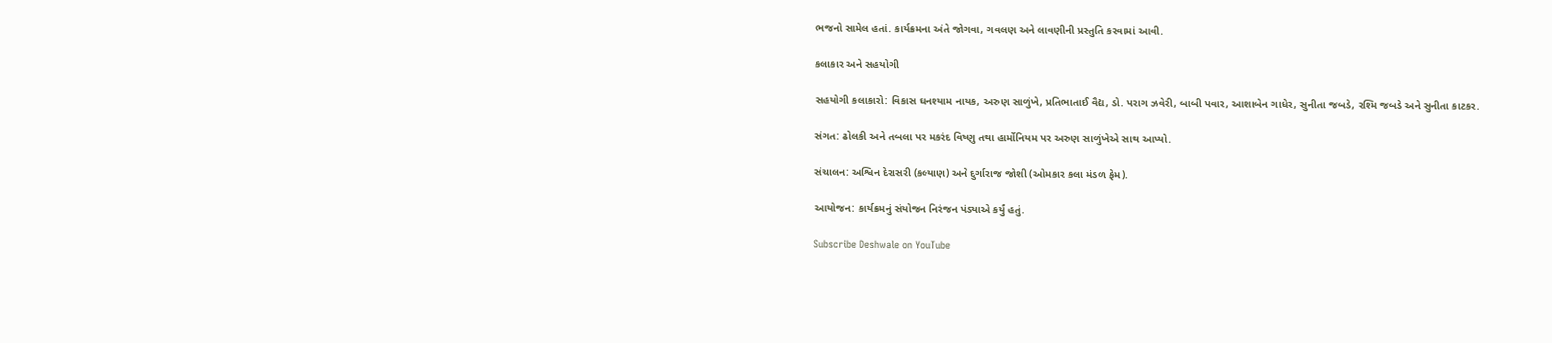ભજનો સામેલ હતાં. કાર્યક્રમના અંતે જોગવા, ગવલણ અને લાવણીની પ્રસ્તુતિ કરવામાં આવી.

કલાકાર અને સહયોગી

સહયોગી કલાકારો: વિકાસ ઘનશ્યામ નાયક, અરુણ સાળુંખે, પ્રતિભાતાઈ વૈદ્ય, ડો. પરાગ ઝવેરી, બાબી પવાર, આશાબેન ગાધેર, સુનીતા જબડે, રશ્મિ જબડે અને સુનીતા કાટકર.

સંગત: ઢોલકી અને તબલા પર મકરંદ વિષ્ણુ તથા હાર્મોનિયમ પર અરુણ સાળુંખેએ સાથ આપ્યો.

સંચાલન: અશ્વિન દેરાસરી (કલ્યાણ) અને દુર્ગારાજ જોશી (ઓમકાર કલા મંડળ ફેમ).

આયોજન: કાર્યક્રમનું સંયોજન નિરંજન પંડ્યાએ કર્યું હતું.

Subscribe Deshwale on YouTube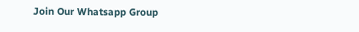Join Our Whatsapp Group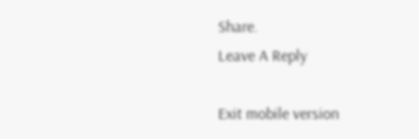Share.
Leave A Reply

Exit mobile version